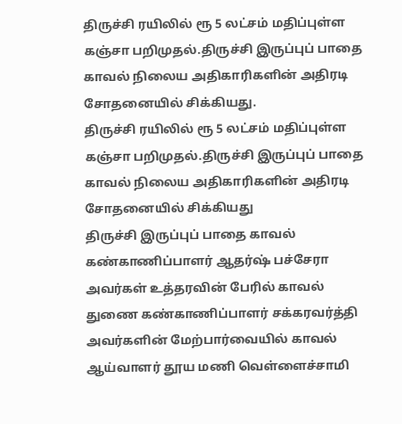திருச்சி ரயிலில் ரூ 5 லட்சம் மதிப்புள்ள கஞ்சா பறிமுதல்.திருச்சி இருப்புப் பாதை காவல் நிலைய அதிகாரிகளின் அதிரடி சோதனையில் சிக்கியது.
திருச்சி ரயிலில் ரூ 5 லட்சம் மதிப்புள்ள கஞ்சா பறிமுதல்.திருச்சி இருப்புப் பாதை காவல் நிலைய அதிகாரிகளின் அதிரடி சோதனையில் சிக்கியது
திருச்சி இருப்புப் பாதை காவல் கண்காணிப்பாளர் ஆதர்ஷ் பச்சேரா அவர்கள் உத்தரவின் பேரில் காவல் துணை கண்காணிப்பாளர் சக்கரவர்த்தி அவர்களின் மேற்பார்வையில் காவல் ஆய்வாளர் தூய மணி வெள்ளைச்சாமி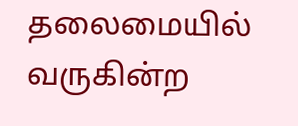தலைமையில் வருகின்ற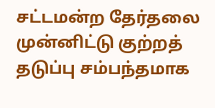சட்டமன்ற தேர்தலை முன்னிட்டு குற்றத் தடுப்பு சம்பந்தமாக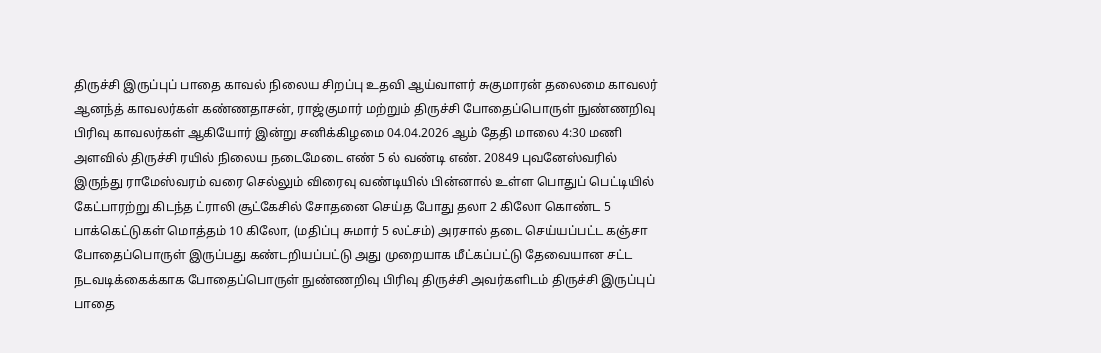திருச்சி இருப்புப் பாதை காவல் நிலைய சிறப்பு உதவி ஆய்வாளர் சுகுமாரன் தலைமை காவலர் ஆனந்த் காவலர்கள் கண்ணதாசன், ராஜ்குமார் மற்றும் திருச்சி போதைப்பொருள் நுண்ணறிவு பிரிவு காவலர்கள் ஆகியோர் இன்று சனிக்கிழமை 04.04.2026 ஆம் தேதி மாலை 4:30 மணி அளவில் திருச்சி ரயில் நிலைய நடைமேடை எண் 5 ல் வண்டி எண். 20849 புவனேஸ்வரில் இருந்து ராமேஸ்வரம் வரை செல்லும் விரைவு வண்டியில் பின்னால் உள்ள பொதுப் பெட்டியில் கேட்பாரற்று கிடந்த ட்ராலி சூட்கேசில் சோதனை செய்த போது தலா 2 கிலோ கொண்ட 5 பாக்கெட்டுகள் மொத்தம் 10 கிலோ, (மதிப்பு சுமார் 5 லட்சம்) அரசால் தடை செய்யப்பட்ட கஞ்சா போதைப்பொருள் இருப்பது கண்டறியப்பட்டு அது முறையாக மீட்கப்பட்டு தேவையான சட்ட நடவடிக்கைக்காக போதைப்பொருள் நுண்ணறிவு பிரிவு திருச்சி அவர்களிடம் திருச்சி இருப்புப் பாதை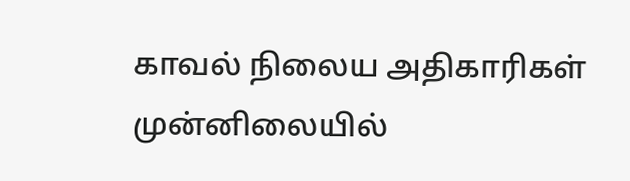காவல் நிலைய அதிகாரிகள் முன்னிலையில்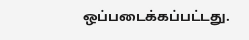ஒப்படைக்கப்பட்டது.